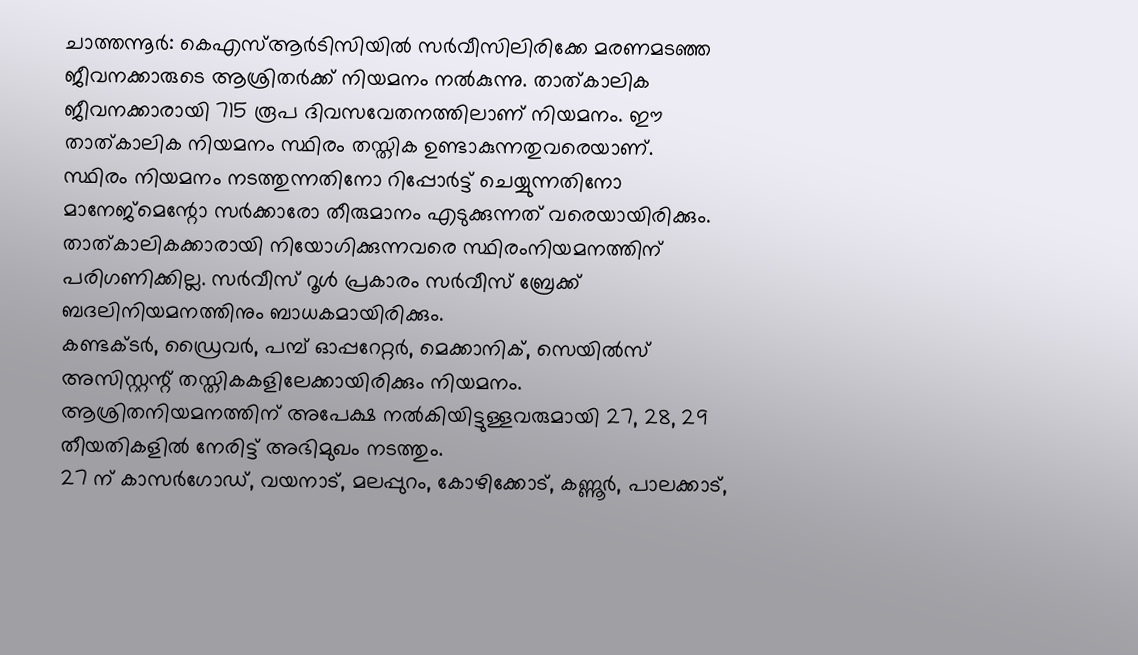ചാത്തന്നൂർ: കെഎസ്ആർടിസിയിൽ സർവീസിലിരിക്കേ മരണമടഞ്ഞ ജീവനക്കാരുടെ ആശ്രിതർക്ക് നിയമനം നൽകുന്നു. താത്കാലിക ജീവനക്കാരായി 715 രൂപ ദിവസവേതനത്തിലാണ് നിയമനം. ഈ താത്കാലിക നിയമനം സ്ഥിരം തസ്തിക ഉണ്ടാകുന്നതുവരെയാണ്.
സ്ഥിരം നിയമനം നടത്തുന്നതിനോ റിപ്പോർട്ട് ചെയ്യുന്നതിനോ മാനേജ്മെന്റോ സർക്കാരോ തീരുമാനം എടുക്കുന്നത് വരെയായിരിക്കും. താത്കാലികക്കാരായി നിയോഗിക്കുന്നവരെ സ്ഥിരംനിയമനത്തിന് പരിഗണിക്കില്ല. സർവീസ് റൂൾ പ്രകാരം സർവീസ് ബ്രേക്ക് ബദലിനിയമനത്തിനും ബാധകമായിരിക്കും.
കണ്ടക്ടർ, ഡ്രൈവർ, പമ്പ് ഓപ്പറേറ്റർ, മെക്കാനിക്, സെയിൽസ് അസിസ്റ്റന്റ് തസ്തികകളിലേക്കായിരിക്കും നിയമനം. ആശ്രിതനിയമനത്തിന് അപേക്ഷ നൽകിയിട്ടുള്ളവരുമായി 27, 28, 29 തീയതികളിൽ നേരിട്ട് അഭിമുഖം നടത്തും.
27 ന് കാസർഗോഡ്, വയനാട്, മലപ്പുറം, കോഴിക്കോട്, കണ്ണൂർ, പാലക്കാട്,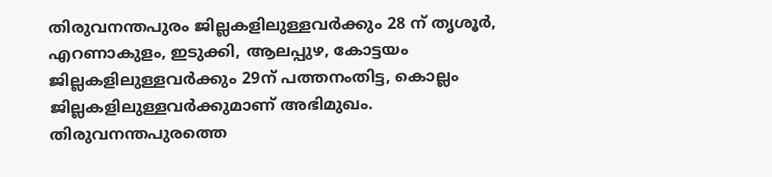തിരുവനന്തപുരം ജില്ലകളിലുള്ളവർക്കും 28 ന് തൃശൂർ, എറണാകുളം, ഇടുക്കി, ആലപ്പുഴ, കോട്ടയം ജില്ലകളിലുള്ളവർക്കും 29ന് പത്തനംതിട്ട, കൊല്ലം ജില്ലകളിലുള്ളവർക്കുമാണ് അഭിമുഖം. തിരുവനന്തപുരത്തെ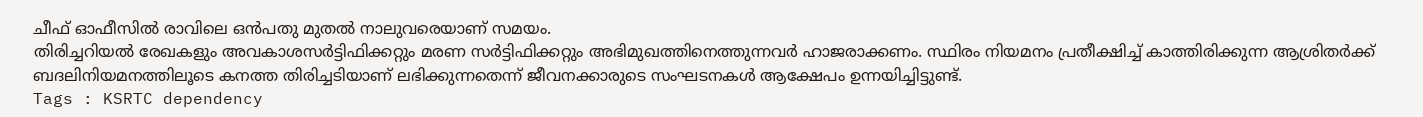ചീഫ് ഓഫീസിൽ രാവിലെ ഒൻപതു മുതൽ നാലുവരെയാണ് സമയം.
തിരിച്ചറിയൽ രേഖകളും അവകാശസർട്ടിഫിക്കറ്റും മരണ സർട്ടിഫിക്കറ്റും അഭിമുഖത്തിനെത്തുന്നവർ ഹാജരാക്കണം. സ്ഥിരം നിയമനം പ്രതീക്ഷിച്ച് കാത്തിരിക്കുന്ന ആശ്രിതർക്ക് ബദലിനിയമനത്തിലൂടെ കനത്ത തിരിച്ചടിയാണ് ലഭിക്കുന്നതെന്ന് ജീവനക്കാരുടെ സംഘടനകൾ ആക്ഷേപം ഉന്നയിച്ചിട്ടുണ്ട്.
Tags : KSRTC dependency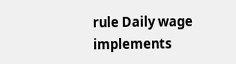rule Daily wage implements